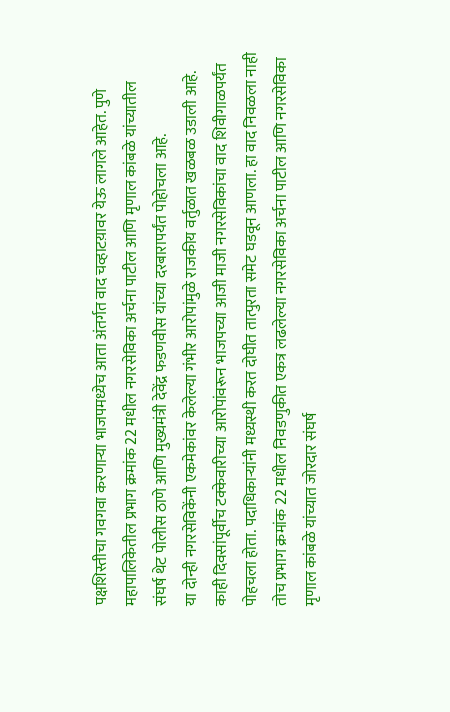पक्षशिस्तीचा गवगवा करणाऱ्या भाजपमध्येच आता अंतर्गत वाद चव्हाटय़ावर येऊ लागले आहेत. पुणे महापालिकेतील प्रभाग क्रमांक 22 मधील नगरसेविका अर्चना पाटील आणि मृणाल कांबळे यांच्यातील संघर्ष थेट पोलीस ठाणे आणि मुख्यमंत्री देवेंद्र फडणवीस यांच्या दरबारापर्यंत पोहोचला आहे.
या दोन्ही नगरसेविकेंनी एकमेकांवर केलेल्या गंभीर आरोपांमुळे राजकीय वर्तुळात खळबळ उडाली आहे.
काही दिवसांपूर्वीच टक्केवारीच्या आरोपांवरून भाजपच्या आजी माजी नगरसेविकांचा वाद शिवीगाळपर्यंत पोहचला होता. पदाधिकाऱ्यांनी मध्यस्थी करत दोघीत तात्पुरता समेट घडवून आणला. हा वाद निवळला नाही तोच प्रभाग क्रमांक 22 मधील निवडणुकीत एकत्र लढलेल्या नगरसेविका अर्चना पाटील आणि नगरसेविका मृणाल कांबळे यांच्यात जोरदार संघर्ष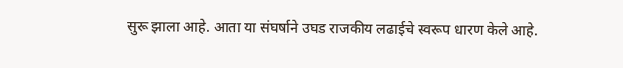सुरू झाला आहे. आता या संघर्षाने उघड राजकीय लढाईचे स्वरूप धारण केले आहे.